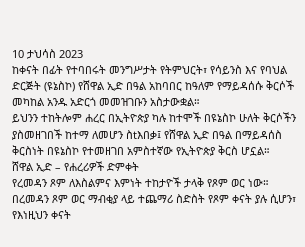10 ታህሳስ 2023
ከቀናት በፊት የተባበሩት መንግሥታት የትምህርት፣ የሳይንስ እና የባህል ድርጅት (ዩኔስኮ) የሸዋል ኢድ በዓል አከባበር ከዓለም የማይዳሰሱ ቅርሶች መካከል አንዱ አድርጎ መመዝገቡን አስታውቋል።
ይህንን ተከትሎም ሐረር በኢትዮጵያ ካሉ ከተሞች በዩኔስኮ ሁለት ቅርሶችን ያስመዘገበች ከተማ ለመሆን ስtእበቃ፤ የሸዋል ኢድ በዓል በማይዳሰስ ቅርስነት በዩኔስኮ የተመዘገበ አምስተኛው የኢትዮጵያ ቅርስ ሆኗል።
ሸዋል ኢድ – የሐረሪዎች ድምቀት
የረመዳን ጾም ለእስልምና እምነት ተከታዮች ታላቅ የጾም ወር ነው።
በረመዳን ጾም ወር ማብቂያ ላይ ተጨማሪ ስድስት የጾም ቀናት ያሉ ሲሆን፣ የእነዚህን ቀናት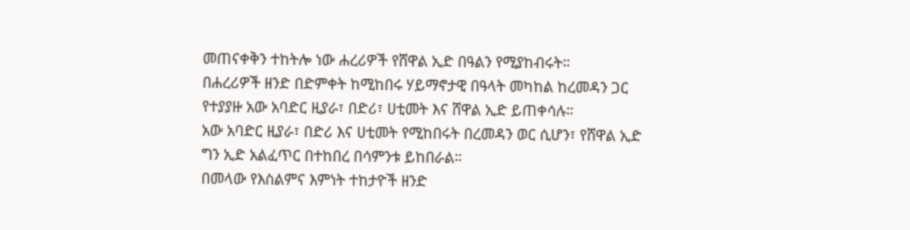መጠናቀቅን ተከትሎ ነው ሐረሪዎች የሸዋል ኢድ በዓልን የሚያከብሩት።
በሐረሪዎች ዘንድ በድምቀት ከሚከበሩ ሃይማኖታዊ በዓላት መካከል ከረመዳን ጋር የተያያዙ አው አባድር ዚያራ፣ በድሪ፣ ሀቲመት እና ሸዋል ኢድ ይጠቀሳሉ።
አው አባድር ዚያራ፣ በድሪ እና ሀቲመት የሚከበሩት በረመዳን ወር ሲሆን፣ የሸዋል ኢድ ግን ኢድ አልፈጥር በተከበረ በሳምንቱ ይከበራል።
በመላው የእስልምና እምነት ተከታዮች ዘንድ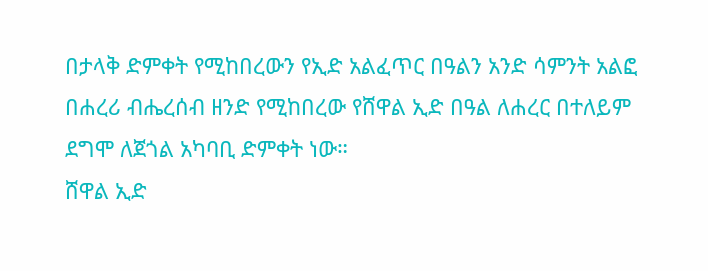በታላቅ ድምቀት የሚከበረውን የኢድ አልፈጥር በዓልን አንድ ሳምንት አልፎ በሐረሪ ብሔረሰብ ዘንድ የሚከበረው የሸዋል ኢድ በዓል ለሐረር በተለይም ደግሞ ለጀጎል አካባቢ ድምቀት ነው።
ሸዋል ኢድ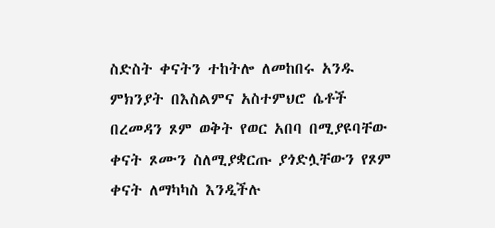ስድስት ቀናትን ተከትሎ ለመከበሩ አንዱ ምክንያት በእስልምና አስተምህሮ ሴቶች በረመዳን ጾም ወቅት የወር አበባ በሚያዩባቸው ቀናት ጾሙን ስለሚያቋርጡ ያጎድሏቸውን የጾም ቀናት ለማካካስ እንዲችሉ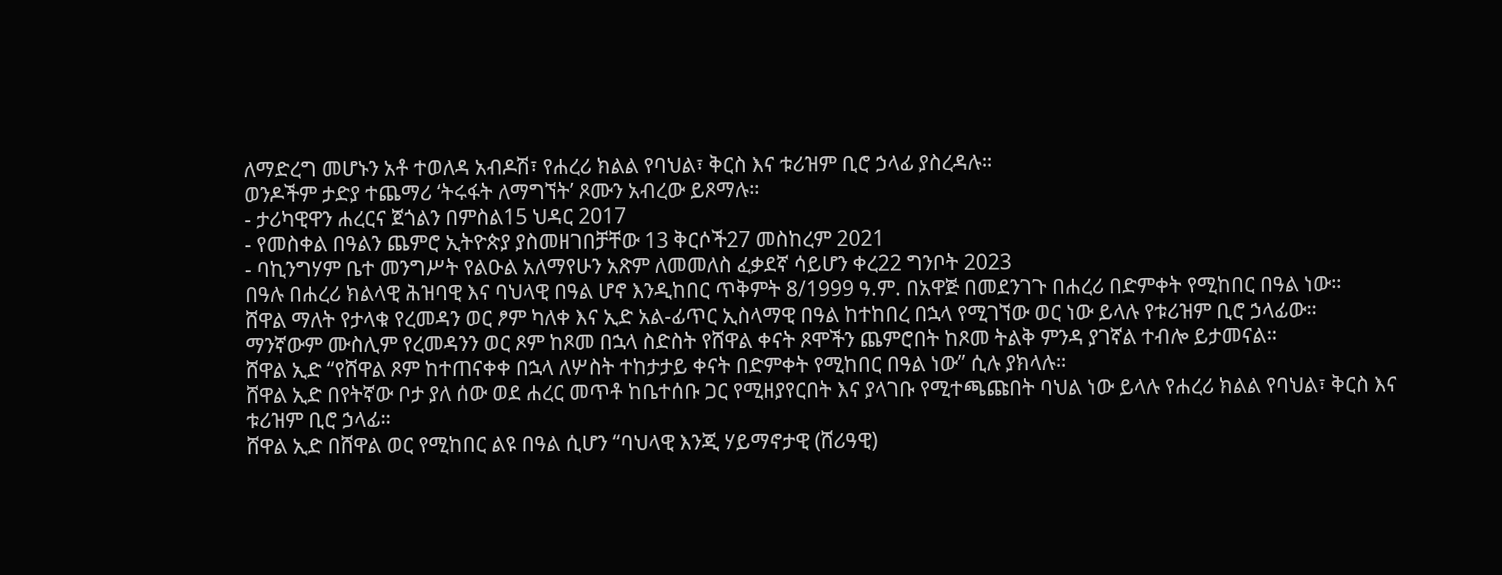ለማድረግ መሆኑን አቶ ተወለዳ አብዶሽ፣ የሐረሪ ክልል የባህል፣ ቅርስ እና ቱሪዝም ቢሮ ኃላፊ ያስረዳሉ።
ወንዶችም ታድያ ተጨማሪ ‘ትሩፋት ለማግኘት’ ጾሙን አብረው ይጾማሉ።
- ታሪካዊዋን ሐረርና ጀጎልን በምስል15 ህዳር 2017
- የመስቀል በዓልን ጨምሮ ኢትዮጵያ ያስመዘገበቻቸው 13 ቅርሶች27 መስከረም 2021
- ባኪንግሃም ቤተ መንግሥት የልዑል አለማየሁን አጽም ለመመለስ ፈቃደኛ ሳይሆን ቀረ22 ግንቦት 2023
በዓሉ በሐረሪ ክልላዊ ሕዝባዊ እና ባህላዊ በዓል ሆኖ እንዲከበር ጥቅምት 8/1999 ዓ.ም. በአዋጅ በመደንገጉ በሐረሪ በድምቀት የሚከበር በዓል ነው።
ሸዋል ማለት የታላቁ የረመዳን ወር ፆም ካለቀ እና ኢድ አል-ፊጥር ኢስላማዊ በዓል ከተከበረ በኋላ የሚገኘው ወር ነው ይላሉ የቱሪዝም ቢሮ ኃላፊው።
ማንኛውም ሙስሊም የረመዳንን ወር ጾም ከጾመ በኋላ ስድስት የሸዋል ቀናት ጾሞችን ጨምሮበት ከጾመ ትልቅ ምንዳ ያገኛል ተብሎ ይታመናል።
ሸዋል ኢድ “የሸዋል ጾም ከተጠናቀቀ በኋላ ለሦስት ተከታታይ ቀናት በድምቀት የሚከበር በዓል ነው” ሲሉ ያክላሉ።
ሸዋል ኢድ በየትኛው ቦታ ያለ ሰው ወደ ሐረር መጥቶ ከቤተሰቡ ጋር የሚዘያየርበት እና ያላገቡ የሚተጫጩበት ባህል ነው ይላሉ የሐረሪ ክልል የባህል፣ ቅርስ እና ቱሪዝም ቢሮ ኃላፊ።
ሸዋል ኢድ በሸዋል ወር የሚከበር ልዩ በዓል ሲሆን “ባህላዊ እንጂ ሃይማኖታዊ (ሸሪዓዊ)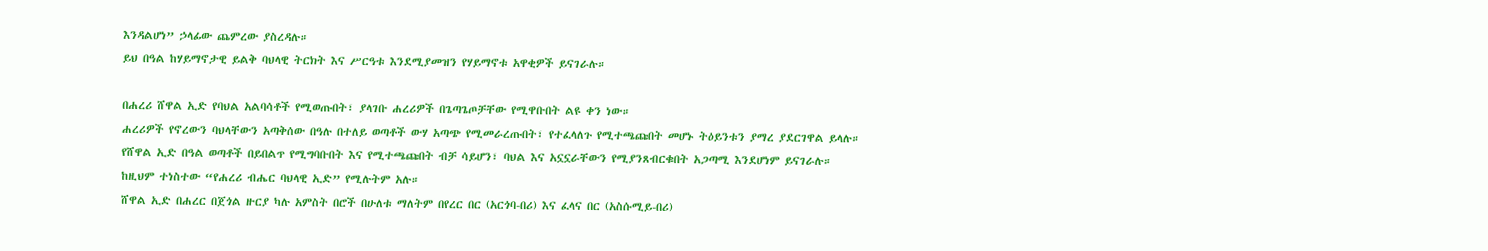እንዳልሆነ” ኃላፊው ጨምረው ያስረዳሉ።
ይህ በዓል ከሃይማኖታዊ ይልቅ ባህላዊ ትርክት እና ሥርዓቱ እንደሚያመዝን የሃይማኖቱ አዋቂዎች ይናገራሉ።

በሐረሪ ሸዋል ኢድ የባህል አልባሳቶች የሚወጡበት፣ ያላገቡ ሐረሪዎች በጌጣጌጦቻቸው የሚዋቡበት ልዩ ቀን ነው።
ሐረሪዎች የኖረውን ባህላቸውን አጣቅሰው በዓሉ በተለይ ወጣቶች ውሃ አጣጭ የሚመራረጡበት፣ የተፈላለጉ የሚተጫጩበት መሆኑ ትዕይንቱን ያማረ ያደርገዋል ይላሉ።
የሸዋል ኢድ በዓል ወጣቶች በይበልጥ የሚግባቡበት እና የሚተጫጩበት ብቻ ሳይሆን፣ ባህል እና አኗኗራቸውን የሚያንጸብርቁበት አጋጣሚ እንደሆነም ይናገራሉ።
ከዚህም ተነስተው “የሐረሪ ብሔር ባህላዊ ኢድ” የሚሉትም አሉ።
ሸዋል ኢድ በሐረር በጀጎል ዙርያ ካሉ አምስት በሮች በሁለቱ ማለትም በየረር በር (አርጎባ-በሪ) እና ፈላና በር (አስሱሚይ-በሪ)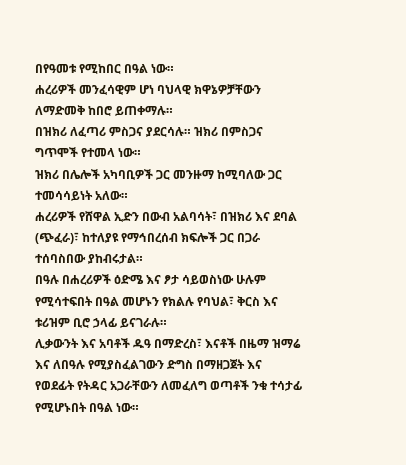በየዓመቱ የሚከበር በዓል ነው።
ሐረሪዎች መንፈሳዊም ሆነ ባህላዊ ክዋኔዎቻቸውን ለማድመቅ ከበሮ ይጠቀማሉ።
በዝክሪ ለፈጣሪ ምስጋና ያደርሳሉ። ዝክሪ በምስጋና ግጥሞች የተመላ ነው።
ዝክሪ በሌሎች አካባቢዎች ጋር መንዙማ ከሚባለው ጋር ተመሳሳይነት አለው።
ሐረሪዎች የሸዋል ኢድን በውብ አልባሳት፣ በዝክሪ እና ደባል (ጭፈራ)፣ ከተለያዩ የማኅበረሰብ ክፍሎች ጋር በጋራ ተሰባስበው ያከብሩታል።
በዓሉ በሐረሪዎች ዕድሜ እና ፆታ ሳይወስነው ሁሉም የሚሳተፍበት በዓል መሆኑን የክልሉ የባህል፣ ቅርስ እና ቱሪዝም ቢሮ ኃላፊ ይናገራሉ።
ሊቃውንት እና አባቶች ዱዓ በማድረስ፣ እናቶች በዜማ ዝማሬ እና ለበዓሉ የሚያስፈልገውን ድግስ በማዘጋጀት እና የወደፊት የትዳር አጋራቸውን ለመፈለግ ወጣቶች ንቁ ተሳታፊ የሚሆኑበት በዓል ነው።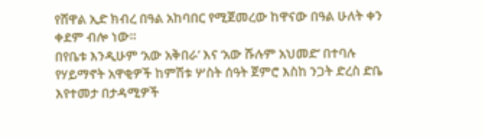የሸዋል ኢድ ክብረ በዓል አከባበር የሚጀመረው ከዋናው በዓል ሁለት ቀን ቀደም ብሎ ነው።
በየቤቱ እንዲሁም ‘አው አቅበራ’ እና ‘አው ሹሉም አህመድ’ በተባሉ የሃይማኖት አዋቂዎች ከምሽቱ ሦስት ሰዓት ጀምሮ እስከ ንጋት ድረስ ድቤ እየተመታ በታዳሚዎች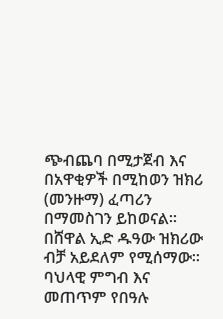ጭብጨባ በሚታጀብ እና በአዋቂዎች በሚከወን ዝክሪ (መንዙማ) ፈጣሪን በማመስገን ይከወናል።
በሸዋል ኢድ ዱዓው ዝክሪው ብቻ አይደለም የሚሰማው። ባህላዊ ምግብ እና መጠጥም የበዓሉ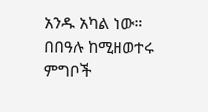አንዱ አካል ነው።
በበዓሉ ከሚዘወተሩ ምግቦች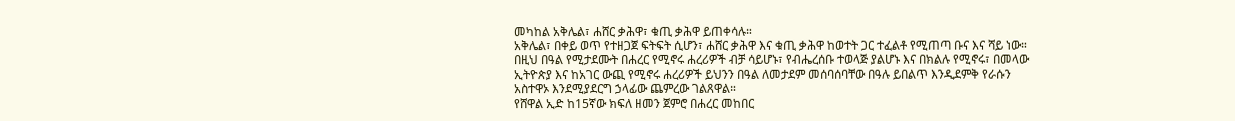መካከል አቅሌል፣ ሐሸር ቃሕዋ፣ ቁጢ ቃሕዋ ይጠቀሳሉ።
አቅሌል፣ በቀይ ወጥ የተዘጋጀ ፍትፍት ሲሆን፣ ሐሸር ቃሕዋ እና ቁጢ ቃሕዋ ከወተት ጋር ተፈልቶ የሚጠጣ ቡና እና ሻይ ነው።
በዚህ በዓል የሚታደሙት በሐረር የሚኖሩ ሐረሪዎች ብቻ ሳይሆኑ፣ የብሔረሰቡ ተወላጅ ያልሆኑ እና በክልሉ የሚኖሩ፣ በመላው ኢትዮጵያ እና ከአገር ውጪ የሚኖሩ ሐረሪዎች ይህንን በዓል ለመታደም መሰባሰባቸው በዓሉ ይበልጥ እንዲደምቅ የራሱን አስተዋኦ እንደሚያደርግ ኃላፊው ጨምረው ገልጸዋል።
የሸዋል ኢድ ከ15ኛው ክፍለ ዘመን ጀምሮ በሐረር መከበር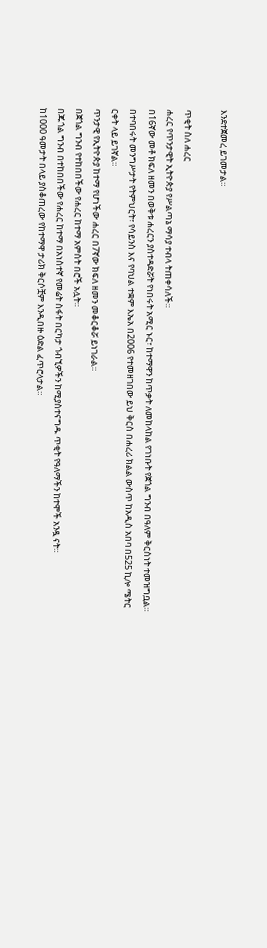እንደተጀመረ ይገመታል።

ጥቂት ስለ ሐረር
ሐረር የጥንታዊት ኢትዮጵያ የሥልጣኔ ማሳያ ተብላ ትጠቀሳለች።
በ16ኛው መቶ ክፍለ ዘመን በወቅቱ ሐረርን ያስተዳድሯት የነበሩት አሚር ኑር፣ ከተማዋን ከጥቃት ለመከላከል የገነቡት የጀጎል ግንብ በዓለም ቅርስነት ተመዝግቧል።
በተባበሩት መንግሥታት የትምህርት፣ የሳይንስ እና የባህል ተቋም እኤአ በ2006 የተመዘገበው ይህ ቅርስ በሐረሪ ክልል ውስጥ ከአዲስ አበባ በ525 ኪሎ ሜትር ርቀት ላይ ይገኛል።
ጥንታዊ የኢትዮጵያ ከተማ የሆነችው ሐረር በ7ኛው ክፍለ ዘመን መቆርቆሯ ይነገራል።
በጀጎል ግንብ የተከበበችው የሐረር ከተማ አምስት በሮች አሏት።
በጁጎል ግንብ በተከበበችው የሐረር ከተማ በአነስተኛ የመሬት ስፋት በርካታ ጎብኚዎችን ከሚያስተናግዱ ጥቂት የዓለማችን ከተሞች አንዷ ናት።
ከ1000 ዓመታት በላይ ያስቆጠረው የከተማዋ ታሪክ ቅርሶቿም እንዲበዙ ዕድል ፈጥሮላታል።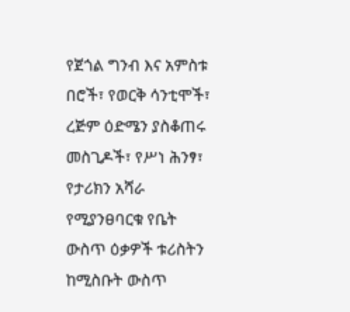የጀጎል ግንብ እና አምስቱ በሮች፣ የወርቅ ሳንቲሞች፣ ረጅም ዕድሜን ያስቆጠሩ መስጊዶች፣ የሥነ ሕንፃ፣ የታሪክን አሻራ የሚያንፀባርቁ የቤት ውስጥ ዕቃዎች ቱሪስትን ከሚስቡት ውስጥ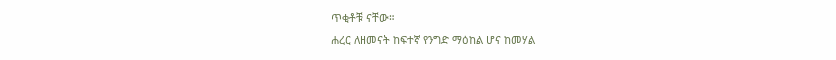ጥቂቶቹ ናቸው።
ሐረር ለዘመናት ከፍተኛ የንግድ ማዕከል ሆና ከመሃል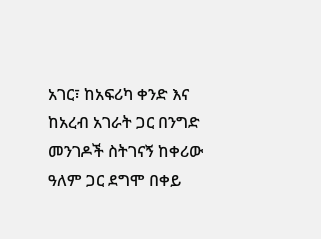አገር፣ ከአፍሪካ ቀንድ እና ከአረብ አገራት ጋር በንግድ መንገዶች ስትገናኝ ከቀሪው ዓለም ጋር ደግሞ በቀይ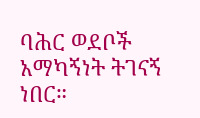ባሕር ወደቦች አማካኝነት ትገናኝ ነበር።